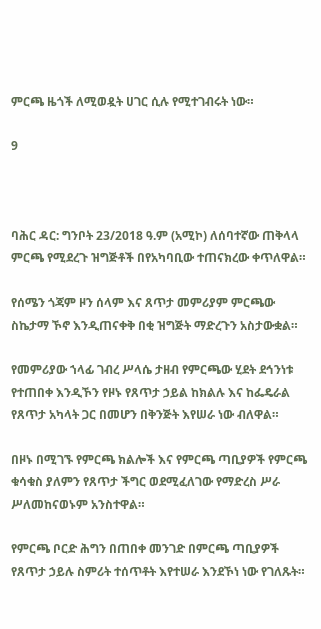ምርጫ ዜጎች ለሚወዷት ሀገር ሲሉ የሚተገብሩት ነው።

9



ባሕር ዳር: ግንቦት 23/2018 ዓ.ም (አሚኮ) ለሰባተኛው ጠቅላላ ምርጫ የሚደረጉ ዝግጅቶች በየአካባቢው ተጠናክረው ቀጥለዋል።

የሰሜን ጎጃም ዞን ሰላም እና ጸጥታ መምሪያም ምርጫው ስኬታማ ኾኖ እንዲጠናቀቅ በቂ ዝግጅት ማድረጉን አስታውቋል።

የመምሪያው ኀላፊ ገብረ ሥላሴ ታዘብ የምርጫው ሂደት ደኅንነቱ የተጠበቀ እንዲኾን የዞኑ የጸጥታ ኃይል ከክልሉ እና ከፌዴራል የጸጥታ አካላት ጋር በመሆን በቅንጅት እየሠራ ነው ብለዋል።

በዞኑ በሚገኙ የምርጫ ክልሎች እና የምርጫ ጣቢያዎች የምርጫ ቁሳቁስ ያለምን የጸጥታ ችግር ወደሚፈለገው የማድረስ ሥራ ሥለመከናወኑም አንስተዋል።

የምርጫ ቦርድ ሕግን በጠበቀ መንገድ በምርጫ ጣቢያዎች የጸጥታ ኃይሉ ስምሪት ተሰጥቶት እየተሠራ እንደኾነ ነው የገለጹት።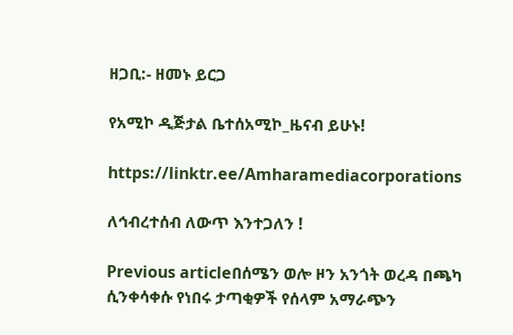ዘጋቢ:- ዘመኑ ይርጋ

የአሚኮ ዲጅታል ቤተሰአሚኮ_ዜናብ ይሁኑ!

https://linktr.ee/Amharamediacorporations

ለኅብረተሰብ ለውጥ እንተጋለን !

Previous articleበሰሜን ወሎ ዞን አንጎት ወረዳ በጫካ ሲንቀሳቀሱ የነበሩ ታጣቂዎች የሰላም አማራጭን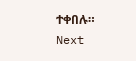ተቀበሉ።
Next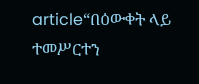article“በዕውቀት ላይ ተመሥርተን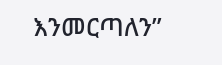እንመርጣለን”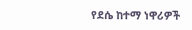የደሴ ከተማ ነዋሪዎች